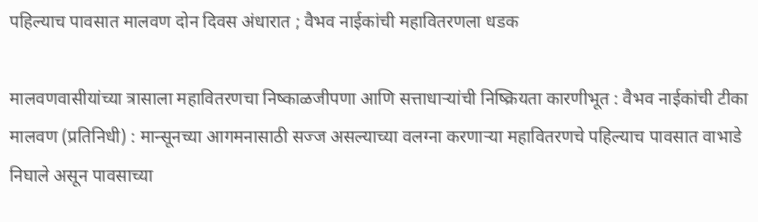पहिल्याच पावसात मालवण दोन दिवस अंधारात ; वैभव नाईकांची महावितरणला धडक

मालवणवासीयांच्या त्रासाला महावितरणचा निष्काळजीपणा आणि सत्ताधाऱ्यांची निष्क्रियता कारणीभूत : वैभव नाईकांची टीका मालवण (प्रतिनिधी) : मान्सूनच्या आगमनासाठी सज्ज असल्याच्या वलग्ना करणाऱ्या महावितरणचे पहिल्याच पावसात वाभाडे निघाले असून पावसाच्या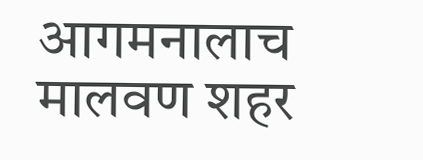आगमनालाच मालवण शहर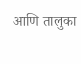आणि तालुका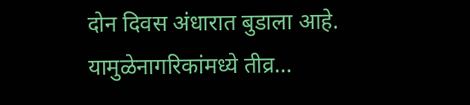दोन दिवस अंधारात बुडाला आहे. यामुळेनागरिकांमध्ये तीव्र…